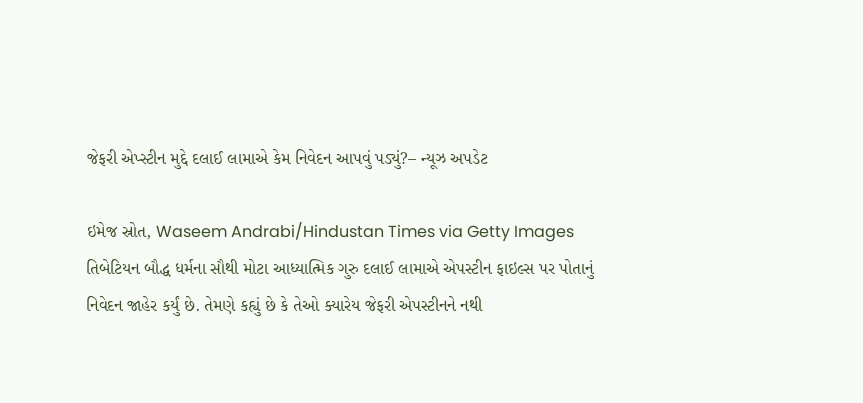જેફરી એપ્સ્ટીન મુદ્દે દલાઈ લામાએ કેમ નિવેદન આપવું પડ્યું?– ન્યૂઝ અપડેટ

ઇમેજ સ્રોત, Waseem Andrabi/Hindustan Times via Getty Images
તિબેટિયન બૌદ્ધ ધર્મના સૌથી મોટા આધ્યાત્મિક ગુરુ દલાઈ લામાએ એપસ્ટીન ફાઇલ્સ પર પોતાનું નિવેદન જાહેર કર્યું છે. તેમણે કહ્યું છે કે તેઓ ક્યારેય જેફરી એપસ્ટીનને નથી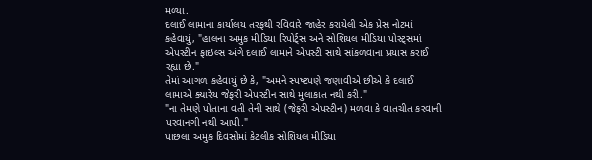મળ્યા.
દલાઈ લામાના કાર્યાલય તરફથી રવિવારે જાહેર કરાયેલી એક પ્રેસ નોટમાં કહેવાયું, "હાલના અમુક મીડિયા રિપોર્ટ્સ અને સોશિયલ મીડિયા પોસ્ટ્સમાં એપસ્ટીન ફાઇલ્સ અંગે દલાઈ લામાને એપસ્ટી સાથે સાંકળવાના પ્રયાસ કરાઈ રહ્યા છે."
તેમાં આગળ કહેવાયું છે કે, "અમને સ્પષ્ટપણે જણાવીએ છીએ કે દલાઈ લામાએ ક્યારેય જેફરી એપસ્ટીન સાથે મુલાકાત નથી કરી."
"ના તેમણે પોતાના વતી તેની સાથે (જેફરી એપસ્ટીન) મળવા કે વાતચીત કરવાની પરવાનગી નથી આપી."
પાછલા અમુક દિવસોમાં કેટલીક સોશિયલ મીડિયા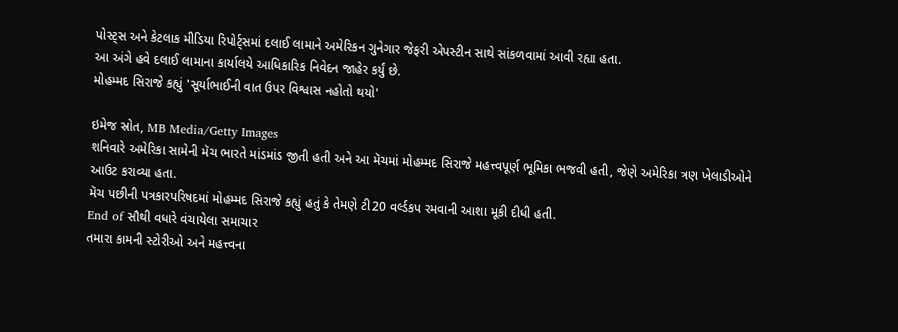પોસ્ટ્સ અને કેટલાક મીડિયા રિપોર્ટ્સમાં દલાઈ લામાને અમેરિકન ગુનેગાર જેફરી એપસ્ટીન સાથે સાંકળવામાં આવી રહ્યા હતા.
આ અંગે હવે દલાઈ લામાના કાર્યાલયે આધિકારિક નિવેદન જાહેર કર્યું છે.
મોહમ્મદ સિરાજે કહ્યું 'સૂર્યાભાઈની વાત ઉપર વિશ્વાસ નહોતો થયો'

ઇમેજ સ્રોત, MB Media/Getty Images
શનિવારે અમેરિકા સામેની મૅચ ભારતે માંડમાંડ જીતી હતી અને આ મૅચમાં મોહમ્મદ સિરાજે મહત્ત્વપૂર્ણ ભૂમિકા ભજવી હતી, જેણે અમેરિકા ત્રણ ખેલાડીઓને આઉટ કરાવ્યા હતા.
મૅચ પછીની પત્રકારપરિષદમાં મોહમ્મદ સિરાજે કહ્યું હતું કે તેમણે ટી20 વર્લ્ડકપ રમવાની આશા મૂકી દીધી હતી.
End of સૌથી વધારે વંચાયેલા સમાચાર
તમારા કામની સ્ટોરીઓ અને મહત્ત્વના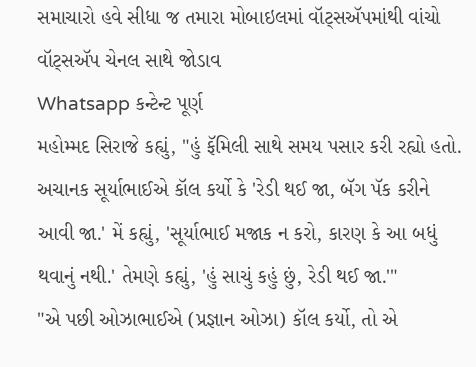સમાચારો હવે સીધા જ તમારા મોબાઇલમાં વૉટ્સઍપમાંથી વાંચો
વૉટ્સઍપ ચેનલ સાથે જોડાવ
Whatsapp કન્ટેન્ટ પૂર્ણ
મહોમ્મદ સિરાજે કહ્યું, "હું ફૅમિલી સાથે સમય પસાર કરી રહ્યો હતો. અચાનક સૂર્યાભાઈએ કૉલ કર્યો કે 'રેડી થઈ જા, બૅગ પૅક કરીને આવી જા.' મેં કહ્યું, 'સૂર્યાભાઈ મજાક ન કરો, કારણ કે આ બધું થવાનું નથી.' તેમણે કહ્યું, 'હું સાચું કહું છું, રેડી થઈ જા.'"
"એ પછી ઓઝાભાઈએ (પ્રજ્ઞાન ઓઝા) કૉલ કર્યો, તો એ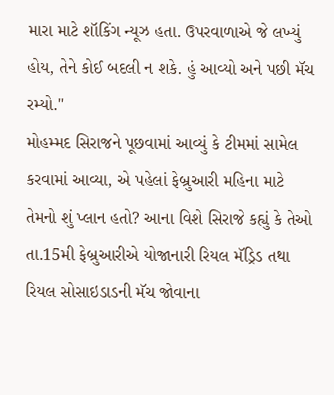મારા માટે શૉકિંગ ન્યૂઝ હતા. ઉપરવાળાએ જે લખ્યું હોય, તેને કોઈ બદલી ન શકે. હું આવ્યો અને પછી મૅચ રમ્યો."
મોહમ્મદ સિરાજને પૂછવામાં આવ્યું કે ટીમમાં સામેલ કરવામાં આવ્યા, એ પહેલાં ફેબ્રુઆરી મહિના માટે તેમનો શું પ્લાન હતો? આના વિશે સિરાજે કહ્યું કે તેઓ તા.15મી ફેબ્રુઆરીએ યોજાનારી રિયલ મૅડ્રિડ તથા રિયલ સોસાઇડાડની મૅચ જોવાના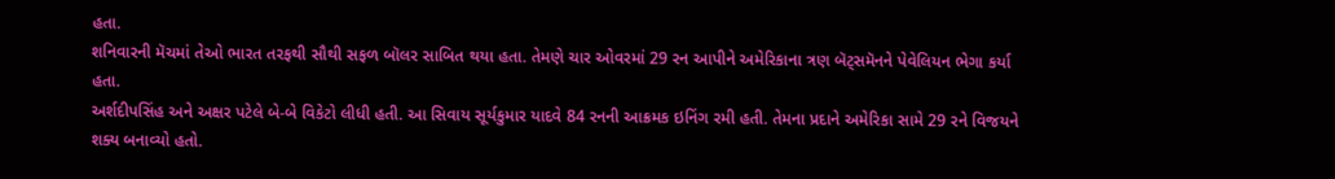હતા.
શનિવારની મૅચમાં તેઓ ભારત તરફથી સૌથી સફળ બૉલર સાબિત થયા હતા. તેમણે ચાર ઓવરમાં 29 રન આપીને અમેરિકાના ત્રણ બૅટ્સમૅનને પેવેલિયન ભેગા કર્યા હતા.
અર્શદીપસિંહ અને અક્ષર પટેલે બે-બે વિકેટો લીધી હતી. આ સિવાય સૂર્યકુમાર યાદવે 84 રનની આક્રમક ઇનિંગ રમી હતી. તેમના પ્રદાને અમેરિકા સામે 29 રને વિજયને શક્ય બનાવ્યો હતો.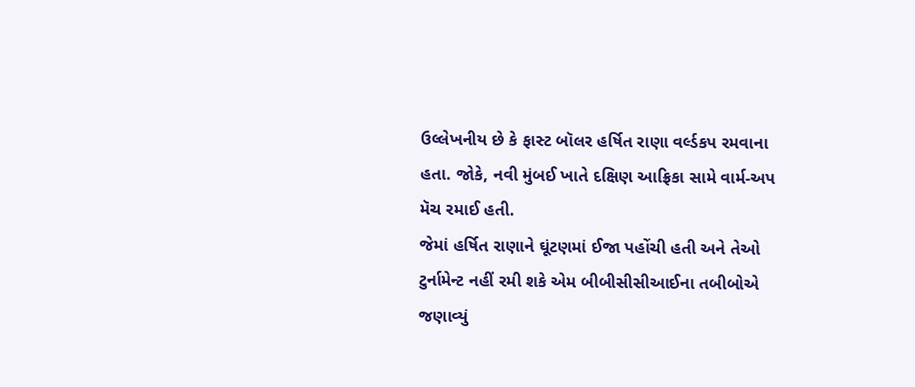ઉલ્લેખનીય છે કે ફાસ્ટ બૉલર હર્ષિત રાણા વર્લ્ડકપ રમવાના હતા. જોકે, નવી મુંબઈ ખાતે દક્ષિણ આફ્રિકા સામે વાર્મ-અપ મૅચ રમાઈ હતી.
જેમાં હર્ષિત રાણાને ઘૂંટણમાં ઈજા પહોંચી હતી અને તેઓ ટુર્નામેન્ટ નહીં રમી શકે એમ બીબીસીસીઆઈના તબીબોએ જણાવ્યું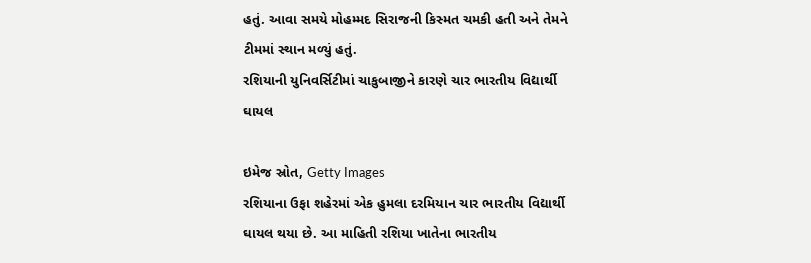હતું. આવા સમયે મોહમ્મદ સિરાજની કિસ્મત ચમકી હતી અને તેમને ટીમમાં સ્થાન મળ્યું હતું.
રશિયાની યુનિવર્સિટીમાં ચાકુબાજીને કારણે ચાર ભારતીય વિદ્યાર્થી ઘાયલ

ઇમેજ સ્રોત, Getty Images
રશિયાના ઉફા શહેરમાં એક હુમલા દરમિયાન ચાર ભારતીય વિદ્યાર્થી ઘાયલ થયા છે. આ માહિતી રશિયા ખાતેના ભારતીય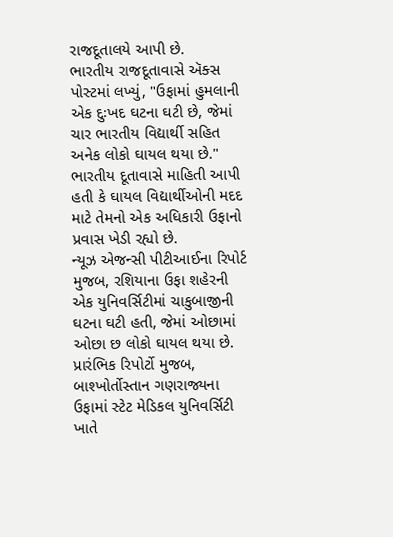રાજદૂતાલયે આપી છે.
ભારતીય રાજદૂતાવાસે ઍક્સ પોસ્ટમાં લખ્યું, "ઉફામાં હુમલાની એક દુઃખદ ઘટના ઘટી છે, જેમાં ચાર ભારતીય વિદ્યાર્થી સહિત અનેક લોકો ઘાયલ થયા છે."
ભારતીય દૂતાવાસે માહિતી આપી હતી કે ઘાયલ વિદ્યાર્થીઓની મદદ માટે તેમનો એક અધિકારી ઉફાનો પ્રવાસ ખેડી રહ્યો છે.
ન્યૂઝ એજન્સી પીટીઆઈના રિપોર્ટ મુજબ, રશિયાના ઉફા શહેરની એક યુનિવર્સિટીમાં ચાકુબાજીની ઘટના ઘટી હતી, જેમાં ઓછામાં ઓછા છ લોકો ઘાયલ થયા છે.
પ્રારંભિક રિપોર્ટો મુજબ, બાશ્ખોર્તોસ્તાન ગણરાજ્યના ઉફામાં સ્ટેટ મેડિકલ યુનિવર્સિટી ખાતે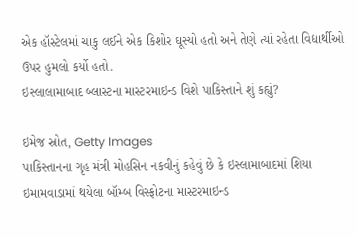એક હૉસ્ટેલમાં ચાકુ લઈને એક કિશોર ઘૂસ્યો હતો અને તેણે ત્યાં રહેતા વિદ્યાર્થીઓ ઉપર હુમલો કર્યો હતો.
ઇસ્લાલામાબાદ બ્લાસ્ટના માસ્ટરમાઇન્ડ વિશે પાકિસ્તાને શું કહ્યું?

ઇમેજ સ્રોત, Getty Images
પાકિસ્તાનના ગૃહ મંત્રી મોહસિન નકવીનું કહેવું છે કે ઇસ્લામાબાદમાં શિયા ઇમામવાડામાં થયેલા બૉમ્બ વિસ્ફોટના માસ્ટરમાઇન્ડ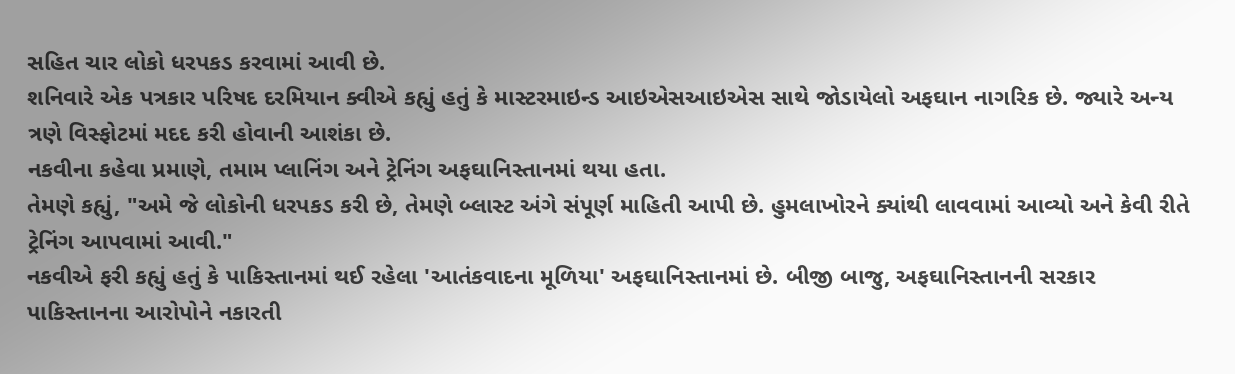સહિત ચાર લોકો ધરપકડ કરવામાં આવી છે.
શનિવારે એક પત્રકાર પરિષદ દરમિયાન ક્વીએ કહ્યું હતું કે માસ્ટરમાઇન્ડ આઇએસઆઇએસ સાથે જોડાયેલો અફઘાન નાગરિક છે. જ્યારે અન્ય ત્રણે વિસ્ફોટમાં મદદ કરી હોવાની આશંકા છે.
નકવીના કહેવા પ્રમાણે, તમામ પ્લાનિંગ અને ટ્રેનિંગ અફઘાનિસ્તાનમાં થયા હતા.
તેમણે કહ્યું, "અમે જે લોકોની ધરપકડ કરી છે, તેમણે બ્લાસ્ટ અંગે સંપૂર્ણ માહિતી આપી છે. હુમલાખોરને ક્યાંથી લાવવામાં આવ્યો અને કેવી રીતે ટ્રેનિંગ આપવામાં આવી."
નકવીએ ફરી કહ્યું હતું કે પાકિસ્તાનમાં થઈ રહેલા 'આતંકવાદના મૂળિયા' અફઘાનિસ્તાનમાં છે. બીજી બાજુ, અફઘાનિસ્તાનની સરકાર પાકિસ્તાનના આરોપોને નકારતી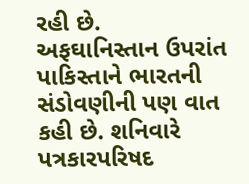રહી છે.
અફઘાનિસ્તાન ઉપરાંત પાકિસ્તાને ભારતની સંડોવણીની પણ વાત કહી છે. શનિવારે પત્રકારપરિષદ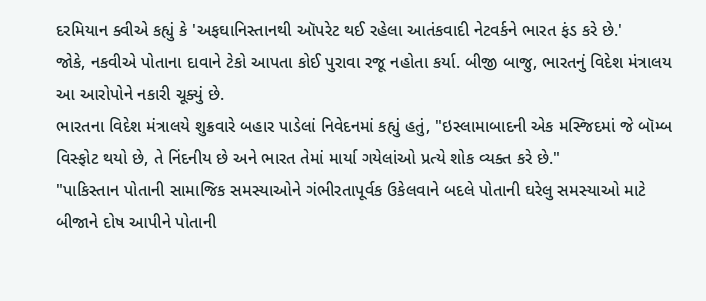દરમિયાન ક્વીએ કહ્યું કે 'અફઘાનિસ્તાનથી ઑપરેટ થઈ રહેલા આતંકવાદી નેટવર્કને ભારત ફંડ કરે છે.'
જોકે, નકવીએ પોતાના દાવાને ટેકો આપતા કોઈ પુરાવા રજૂ નહોતા કર્યા. બીજી બાજુ, ભારતનું વિદેશ મંત્રાલય આ આરોપોને નકારી ચૂક્યું છે.
ભારતના વિદેશ મંત્રાલયે શુક્રવારે બહાર પાડેલાં નિવેદનમાં કહ્યું હતું, "ઇસ્લામાબાદની એક મસ્જિદમાં જે બૉમ્બ વિસ્ફોટ થયો છે, તે નિંદનીય છે અને ભારત તેમાં માર્યા ગયેલાંઓ પ્રત્યે શોક વ્યક્ત કરે છે."
"પાકિસ્તાન પોતાની સામાજિક સમસ્યાઓને ગંભીરતાપૂર્વક ઉકેલવાને બદલે પોતાની ઘરેલુ સમસ્યાઓ માટે બીજાને દોષ આપીને પોતાની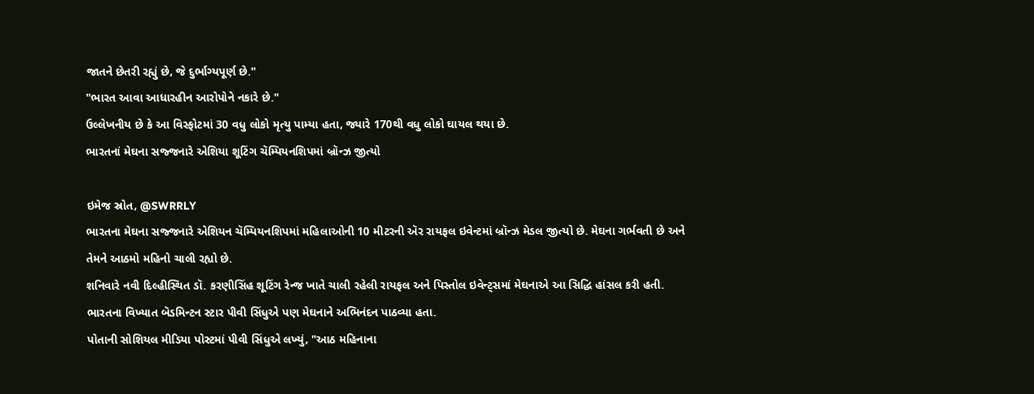જાતને છેતરી રહ્યું છે, જે દુર્ભાગ્યપૂર્ણ છે."
"ભારત આવા આધારહીન આરોપોને નકારે છે."
ઉલ્લેખનીય છે કે આ વિસ્ફોટમાં 30 વધુ લોકો મૃત્યુ પામ્યા હતા, જ્યારે 170થી વધુ લોકો ઘાયલ થયા છે.
ભારતનાં મેઘના સજ્જનારે એશિયા શૂટિંગ ચૅમ્પિયનશિપમાં બ્રૉન્ઝ જીત્યો

ઇમેજ સ્રોત, @SWRRLY
ભારતના મેઘના સજ્જનારે એશિયન ચૅમ્પિયનશિપમાં મહિલાઓની 10 મીટરની ઍર રાયફલ ઇવેન્ટમાં બ્રૉન્ઝ મેડલ જીત્યો છે. મેઘના ગર્ભવતી છે અને તેમને આઠમો મહિનો ચાલી રહ્યો છે.
શનિવારે નવી દિલ્હીસ્થિત ડૉ. કરણીસિંહ શૂટિંગ રેન્જ ખાતે ચાલી રહેલી રાયફલ અને પિસ્તોલ ઇવેન્ટ્સમાં મેઘનાએ આ સિદ્ધિ હાંસલ કરી હતી.
ભારતના વિખ્યાત બૅડમિન્ટન સ્ટાર પીવી સિંધુએ પણ મેઘનાને અભિનંદન પાઠવ્યા હતા.
પોતાની સોશિયલ મીડિયા પોસ્ટમાં પીવી સિંધુએ લખ્યું, "આઠ મહિનાના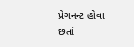પ્રેગનન્ટ હોવા છતાં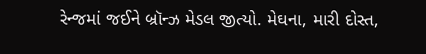રેન્જમાં જઈને બ્રૉન્ઝ મેડલ જીત્યો. મેઘના, મારી દોસ્ત,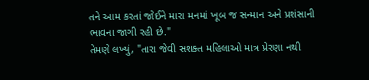તને આમ કરતાં જોઈને મારા મનમાં ખૂબ જ સન્માન અને પ્રશંસાની ભાવના જાગી રહી છે."
તેમણે લખ્યું, "તારા જેવી સશક્ત મહિલાઓ માત્ર પ્રેરણા નથી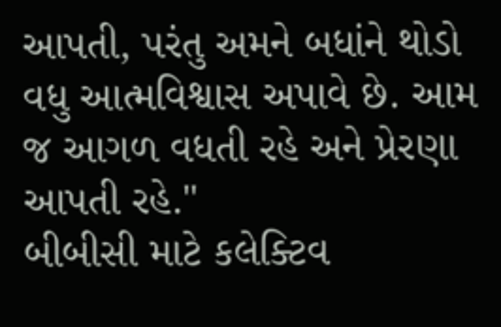આપતી, પરંતુ અમને બધાંને થોડો વધુ આત્મવિશ્વાસ અપાવે છે. આમ જ આગળ વધતી રહે અને પ્રેરણા આપતી રહે."
બીબીસી માટે કલેક્ટિવ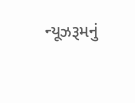ન્યૂઝરૂમનું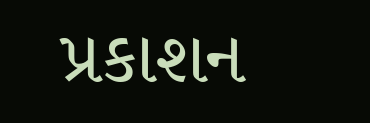પ્રકાશન